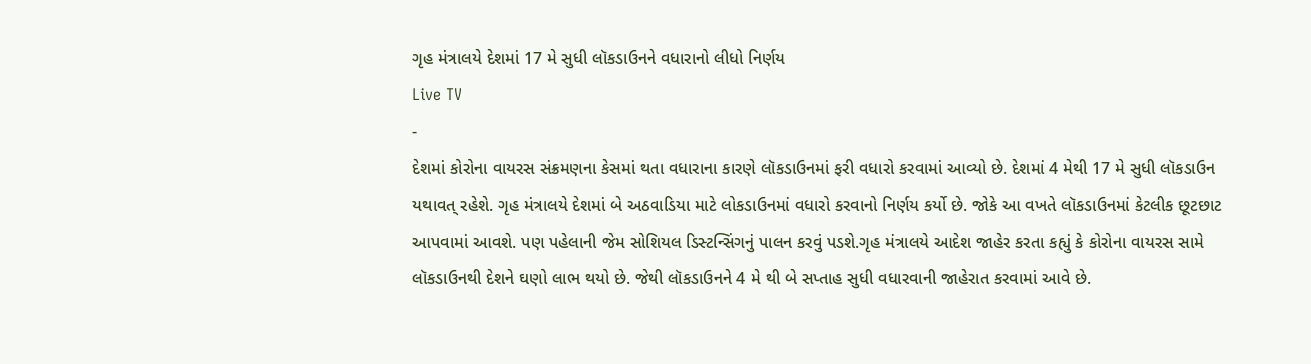ગૃહ મંત્રાલયે દેશમાં 17 મે સુધી લૉકડાઉનને વધારાનો લીધો નિર્ણય
Live TV
-
દેશમાં કોરોના વાયરસ સંક્રમણના કેસમાં થતા વધારાના કારણે લૉકડાઉનમાં ફરી વધારો કરવામાં આવ્યો છે. દેશમાં 4 મેથી 17 મે સુધી લૉકડાઉન યથાવત્ રહેશે. ગૃહ મંત્રાલયે દેશમાં બે અઠવાડિયા માટે લોકડાઉનમાં વધારો કરવાનો નિર્ણય કર્યો છે. જોકે આ વખતે લૉકડાઉનમાં કેટલીક છૂટછાટ આપવામાં આવશે. પણ પહેલાની જેમ સોશિયલ ડિસ્ટન્સિંગનું પાલન કરવું પડશે.ગૃહ મંત્રાલયે આદેશ જાહેર કરતા કહ્યું કે કોરોના વાયરસ સામે લૉકડાઉનથી દેશને ઘણો લાભ થયો છે. જેથી લૉકડાઉનને 4 મે થી બે સપ્તાહ સુધી વધારવાની જાહેરાત કરવામાં આવે છે.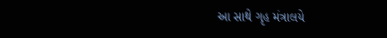આ સાથે ગૃહ મંત્રાલયે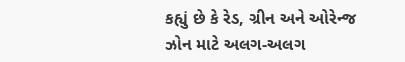કહ્યું છે કે રેડ, ગ્રીન અને ઓરેન્જ ઝોન માટે અલગ-અલગ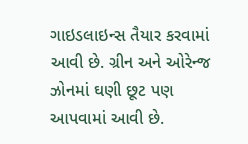ગાઇડલાઇન્સ તૈયાર કરવામાં આવી છે. ગ્રીન અને ઓરેન્જ ઝોનમાં ઘણી છૂટ પણ આપવામાં આવી છે.